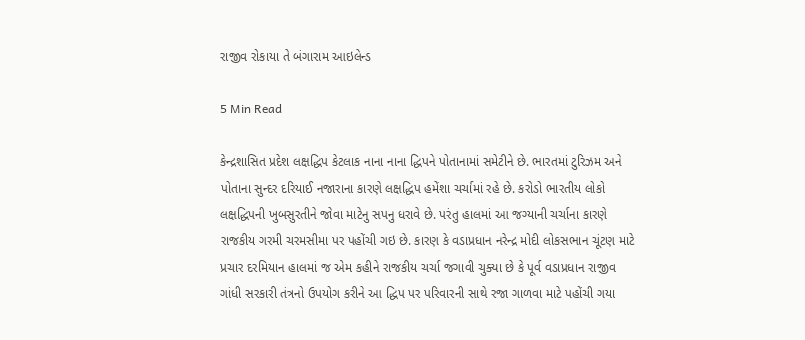રાજીવ રોકાયા તે બંગારામ આઇલેન્ડ

5 Min Read

કેન્દ્રશાસિત પ્રદેશ લક્ષદ્ધિપ કેટલાક નાના નાના દ્ધિપને પોતાનામાં સમેટીને છે. ભારતમાં ટુરિઝમ અને પોતાના સુન્દર દરિયાઈ નજારાના કારણે લક્ષદ્ધિપ હમેંશા ચર્ચામાં રહે છે. કરોડો ભારતીય લોકો લક્ષદ્ધિપની ખુબસુરતીને જોવા માટેનુ સપનુ ધરાવે છે. પરંતુ હાલમાં આ જગ્યાની ચર્ચાના કારણે રાજકીય ગરમી ચરમસીમા પર પહોંચી ગઇ છે. કારણ કે વડાપ્રધાન નરેન્દ્ર મોદી લોકસભાન ચૂંટણ માટે પ્રચાર દરમિયાન હાલમાં જ એમ કહીને રાજકીય ચર્ચા જગાવી ચુક્યા છે કે પૂર્વ વડાપ્રધાન રાજીવ ગાંધી સરકારી તંત્રનો ઉપયોગ કરીને આ દ્ધિપ પર પરિવારની સાથે રજા ગાળવા માટે પહોંચી ગયા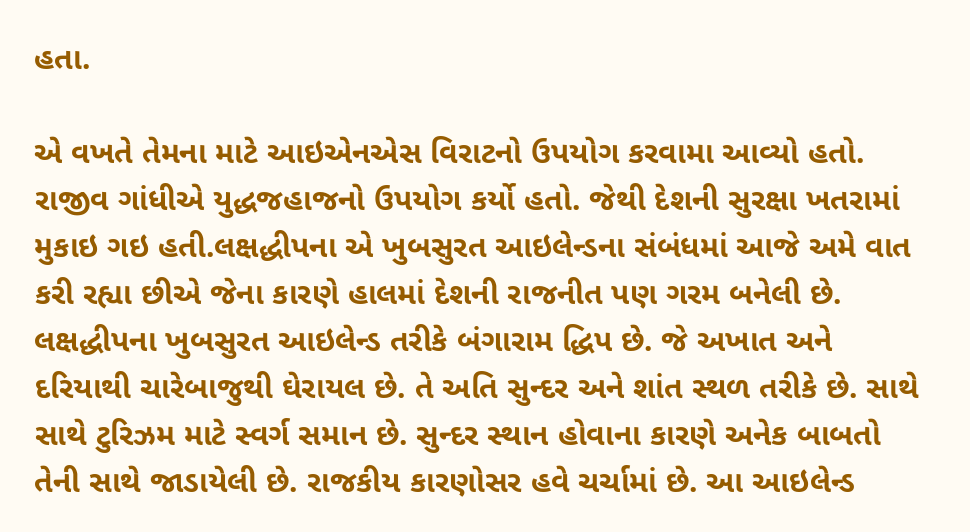હતા.

એ વખતે તેમના માટે આઇએનએસ વિરાટનો ઉપયોગ કરવામા આવ્યો હતો. રાજીવ ગાંધીએ યુદ્ધજહાજનો ઉપયોગ કર્યો હતો. જેથી દેશની સુરક્ષા ખતરામાં મુકાઇ ગઇ હતી.લક્ષદ્ધીપના એ ખુબસુરત આઇલેન્ડના સંબંધમાં આજે અમે વાત કરી રહ્યા છીએ જેના કારણે હાલમાં દેશની રાજનીત પણ ગરમ બનેલી છે. લક્ષદ્ધીપના ખુબસુરત આઇલેન્ડ તરીકે બંગારામ દ્ધિપ છે. જે અખાત અને દરિયાથી ચારેબાજુથી ઘેરાયલ છે. તે અતિ સુન્દર અને શાંત સ્થળ તરીકે છે. સાથે સાથે ટુરિઝમ માટે સ્વર્ગ સમાન છે. સુન્દર સ્થાન હોવાના કારણે અનેક બાબતો તેની સાથે જાડાયેલી છે. રાજકીય કારણોસર હવે ચર્ચામાં છે. આ આઇલેન્ડ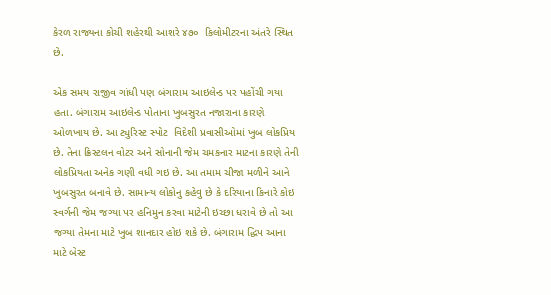કેરળ રાજ્યના કોચી શહેરથી આશરે ૪૭૦  કિલોમીટરના અંતરે સ્થિત છે.

એક સમય રાજીવ ગાંધી પણ બંગારામ આઇલેન્ડ પર પહોંચી ગયા હતા. બંગારામ આઇલેન્ડ પોતાના ખુબસુરત નજારાના કારણે ઓળખાય છે. આ ટ્યુરિસ્ટ સ્પોટ  વિદેશી પ્રવાસીઓમાં ખુબ લોકપ્રિય છે. તેના ક્રિસ્ટલન વોટર અને સોનાની જેમ ચમકનાર માટના કારણે તેની લોકપ્રિયતા અનેક ગણી વધી ગઇ છે. આ તમામ ચીજા મળીને આને ખુબસુરત બનાવે છે. સામાન્ય લોકોનુ કહેવુ છે કે દરિયાના કિનારે કોઇ સ્વર્ગની જેમ જગ્યા પર હનિમુન કરવા માટેની ઇચ્છા ધરાવે છે તો આ જગ્યા તેમના માટે ખુબ શાનદાર હોઇ શકે છે. બંગારામ દ્ધિપ આના માટે બેસ્ટ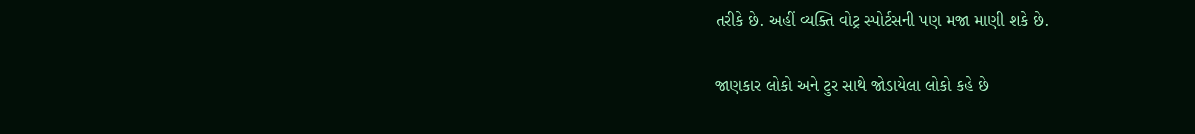તરીકે છે. અહીં વ્યક્તિ વોટ્ર સ્પોર્ટસની પણ મજા માણી શકે છે.

જાણકાર લોકો અને ટુર સાથે જોડાયેલા લોકો કહે છે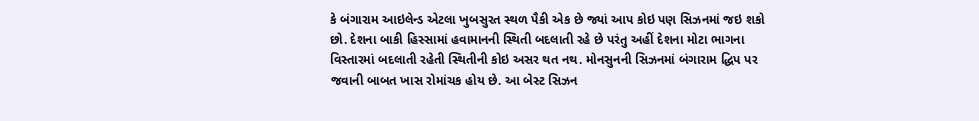કે બંગારામ આઇલેન્ડ એટલા ખુબસુરત સ્થળ પૈકી એક છે જ્યાં આપ કોઇ પણ સિઝનમાં જઇ શકો છો. દેશના બાકી હિસ્સામાં હવામાનની સ્થિતી બદલાતી રહે છે પરંતુ અહીં દેશના મોટા ભાગના વિસ્તારમાં બદલાતી રહેતી સ્થિતીની કોઇ અસર થત નથ. મોનસુનની સિઝનમાં બંગારામ દ્ધિપ પર જવાની બાબત ખાસ રોમાંચક હોય છે. આ બેસ્ટ સિઝન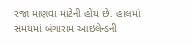રજા માણવા માટેની હોય છે. હાલમાં સમયમાં બંગારામ આઇલેન્ડની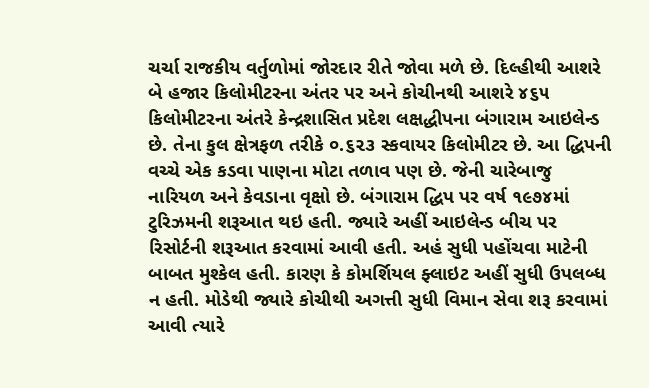ચર્ચા રાજકીય વર્તુળોમાં જોરદાર રીતે જોવા મળે છે. દિલ્હીથી આશરે બે હજાર કિલોમીટરના અંતર પર અને કોચીનથી આશરે ૪૬૫ કિલોમીટરના અંતરે કેન્દ્રશાસિત પ્રદેશ લક્ષદ્ધીપના બંગારામ આઇલેન્ડ છે. તેના કુલ ક્ષેત્રફળ તરીકે ૦.૬૨૩ સ્કવાયર કિલોમીટર છે. આ દ્ધિપની વચ્ચે એક કડવા પાણના મોટા તળાવ પણ છે. જેની ચારેબાજુ નારિયળ અને કેવડાના વૃક્ષો છે. બંગારામ દ્ધિપ પર વર્ષ ૧૯૭૪માં ટુરિઝમની શરૂઆત થઇ હતી. જ્યારે અહીં આઇલેન્ડ બીચ પર રિસોર્ટની શરૂઆત કરવામાં આવી હતી. અહં સુધી પહોંચવા માટેની બાબત મુશ્કેલ હતી. કારણ કે કોમર્શિયલ ફ્લાઇટ અહીં સુધી ઉપલબ્ધ ન હતી. મોડેથી જ્યારે કોચીથી અગત્તી સુધી વિમાન સેવા શરૂ કરવામાં આવી ત્યારે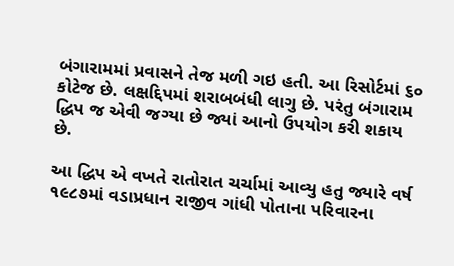બંગારામમાં પ્રવાસને તેજ મળી ગઇ હતી. આ રિસોર્ટમાં ૬૦ કોટેજ છે. લક્ષદ્દિપમાં શરાબબંધી લાગુ છે. પરંતુ બંગારામ દ્ધિપ જ એવી જગ્યા છે જ્યાં આનો ઉપયોગ કરી શકાય છે.

આ દ્ધિપ એ વખતે રાતોરાત ચર્ચામાં આવ્યુ હતુ જ્યારે વર્ષ ૧૯૮૭માં વડાપ્રધાન રાજીવ ગાંધી પોતાના પરિવારના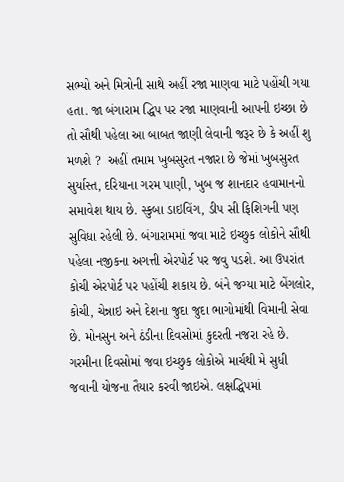સભ્યો અને મિત્રોની સાથે અહીં રજા માણવા માટે પહોંચી ગયા હતા. જા બંગારામ દ્ધિપ પર રજા માણવાની આપની ઇચ્છા છે તો સૌથી પહેલા આ બાબત જાણી લેવાની જરૂર છે કે અહીં શુ મળશે ?  અહીં તમામ ખુબસુરત નજારા છે જેમાં ખુબસુરત સુર્યાસ્ત, દરિયાના ગરમ પાણી, ખુબ જ શાનદાર હવામાનનો સમાવેશ થાય છે. સ્કુબા ડાઇવિંગ, ડીપ સી ફિશિગની પણ સુવિધા રહેલી છે. બંગારામમાં જવા માટે ઇચ્છુક લોકોને સૌથી પહેલા નજીકના અગત્તી એરપોર્ટ પર જવુ પડશે. આ ઉપરાંત કોચી એરપોર્ટ પર પહોંચી શકાય છે. બંને જગ્યા માટે બેંગલોર, કોચી, ચેન્નાઇ અને દેશના જુદા જુદા ભાગોમાંથી વિમાની સેવા છે. મોનસુન અને ઠંડીના દિવસોમાં કુદરતી નજરા રહે છે. ગરમીના દિવસોમાં જવા ઇચ્છુક લોકોએ માર્ચથી મે સુધી જવાની યોજના તૈયાર કરવી જાઇએ. લક્ષદ્ધિપમાં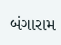બંગારામ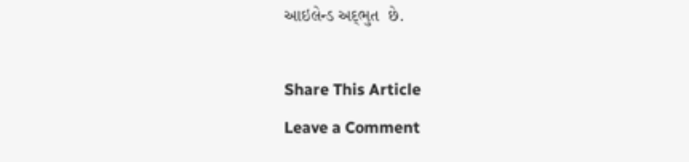આઇલેન્ડ અદ્‌ભુત  છે.

Share This Article
Leave a Comment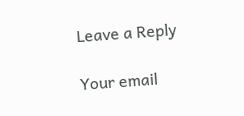Leave a Reply

Your email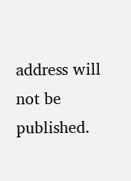address will not be published.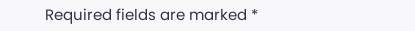Required fields are marked *